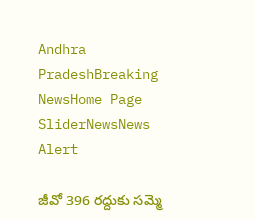Andhra PradeshBreaking NewsHome Page SliderNewsNews Alert

జీవో 396 రద్దుకు సమ్మె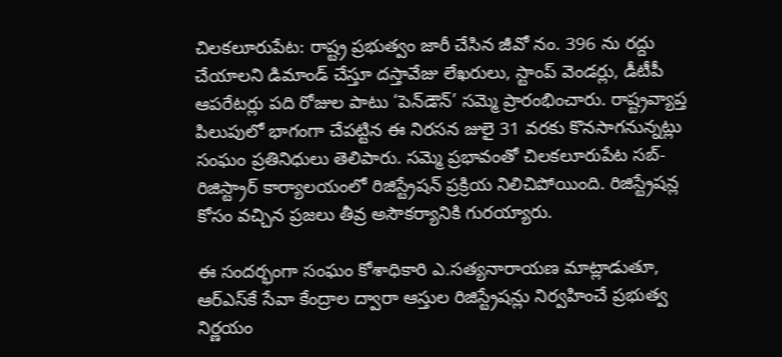చిలకలూరుపేట: రాష్ట్ర ప్రభుత్వం జారీ చేసిన జీవో నం. 396 ను రద్దు చేయాలని డిమాండ్ చేస్తూ దస్తావేజు లేఖరులు, స్టాంప్ వెండర్లు, డీటీపీ ఆపరేటర్లు పది రోజుల పాటు ‘పెన్‌డౌన్’ సమ్మె ప్రారంభించారు. రాష్ట్రవ్యాప్త పిలుపులో భాగంగా చేపట్టిన ఈ నిరసన జులై 31 వరకు కొనసాగనున్నట్లు సంఘం ప్రతినిధులు తెలిపారు. సమ్మె ప్రభావంతో చిలకలూరుపేట సబ్- రిజిస్ట్రార్ కార్యాలయంలో రిజిస్ట్రేషన్ ప్రక్రియ నిలిచిపోయింది. రిజిస్ట్రేషన్ల కోసం వచ్చిన ప్రజలు తీవ్ర అసౌకర్యానికి గురయ్యారు.

ఈ సందర్భంగా సంఘం కోశాధికారి ఎ.సత్యనారాయణ మాట్లాడుతూ, ఆర్‌ఎస్‌కే సేవా కేంద్రాల ద్వారా ఆస్తుల రిజిస్ట్రేషన్లు నిర్వహించే ప్రభుత్వ నిర్ణయం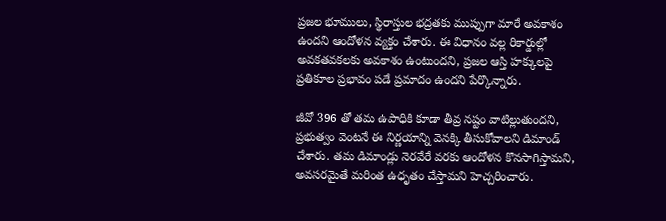ప్రజల భూములు, స్థిరాస్తుల భద్రతకు ముప్పుగా మారే అవకాశం ఉందని ఆందోళన వ్యక్తం చేశారు. ఈ విధానం వల్ల రికార్డుల్లో అవకతవకలకు అవకాశం ఉంటుందని, ప్రజల ఆస్తి హక్కులపై ప్రతికూల ప్రభావం పడే ప్రమాదం ఉందని పేర్కొన్నారు.

జీవో 396 తో తమ ఉపాధికి కూడా తీవ్ర నష్టం వాటిల్లుతుందని, ప్రభుత్వం వెంటనే ఈ నిర్ణయాన్ని వెనక్కి తీసుకోవాలని డిమాండ్ చేశారు. తమ డిమాండ్లు నెరవేరే వరకు ఆందోళన కొనసాగిస్తామని, అవసరమైతే మరింత ఉధృతం చేస్తామని హెచ్చరించారు.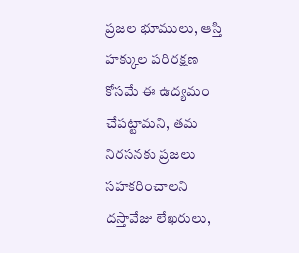ప్రజల భూములు, ఆస్తి హక్కుల పరిరక్షణ కోసమే ఈ ఉద్యమం చేపట్టామని, తమ నిరసనకు ప్రజలు సహకరించాలని దస్తావేజు లేఖరులు,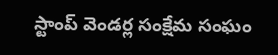స్టాంప్ వెండర్ల సంక్షేమ సంఘం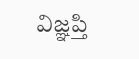విజ్ఞప్తి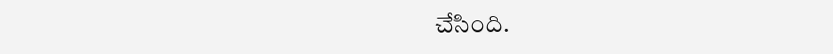చేసింది.